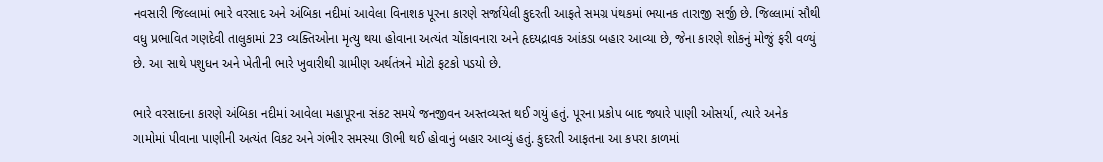નવસારી જિલ્લામાં ભારે વરસાદ અને અંબિકા નદીમાં આવેલા વિનાશક પૂરના કારણે સર્જાયેલી કુદરતી આફતે સમગ્ર પંથકમાં ભયાનક તારાજી સર્જી છે. જિલ્લામાં સૌથી વધુ પ્રભાવિત ગણદેવી તાલુકામાં 23 વ્યક્તિઓના મૃત્યુ થયા હોવાના અત્યંત ચોંકાવનારા અને હૃદયદ્રાવક આંકડા બહાર આવ્યા છે, જેના કારણે શોકનું મોજું ફરી વળ્યું છે. આ સાથે પશુધન અને ખેતીની ભારે ખુવારીથી ગ્રામીણ અર્થતંત્રને મોટો ફટકો પડયો છે.

ભારે વરસાદના કારણે અંબિકા નદીમાં આવેલા મહાપૂરના સંકટ સમયે જનજીવન અસ્તવ્યસ્ત થઈ ગયું હતું. પૂરના પ્રકોપ બાદ જ્યારે પાણી ઓસર્યા, ત્યારે અનેક ગામોમાં પીવાના પાણીની અત્યંત વિકટ અને ગંભીર સમસ્યા ઊભી થઈ હોવાનું બહાર આવ્યું હતું. કુદરતી આફતના આ કપરા કાળમાં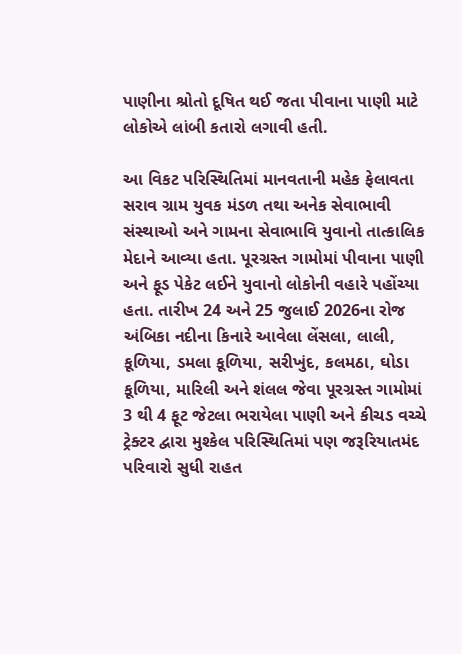પાણીના શ્રોતો દૂષિત થઈ જતા પીવાના પાણી માટે લોકોએ લાંબી કતારો લગાવી હતી.

આ વિકટ પરિસ્થિતિમાં માનવતાની મહેક ફેલાવતા સરાવ ગ્રામ યુવક મંડળ તથા અનેક સેવાભાવી સંસ્થાઓ અને ગામના સેવાભાવિ યુવાનો તાત્કાલિક મેદાને આવ્યા હતા. પૂરગ્રસ્ત ગામોમાં પીવાના પાણી અને ફૂડ પેકેટ લઈને યુવાનો લોકોની વહારે પહોંચ્યા હતા. તારીખ 24 અને 25 જુલાઈ 2026ના રોજ અંબિકા નદીના કિનારે આવેલા લેંસલા, લાલી, કૂળિયા, ડમલા કૂળિયા, સરીખુંદ, કલમઠા, ઘોડા કૂળિયા, મારિલી અને શંલલ જેવા પૂરગ્રસ્ત ગામોમાં 3 થી 4 ફૂટ જેટલા ભરાયેલા પાણી અને કીચડ વચ્ચે ટ્રેક્ટર દ્વારા મુશ્કેલ પરિસ્થિતિમાં પણ જરૂરિયાતમંદ પરિવારો સુધી રાહત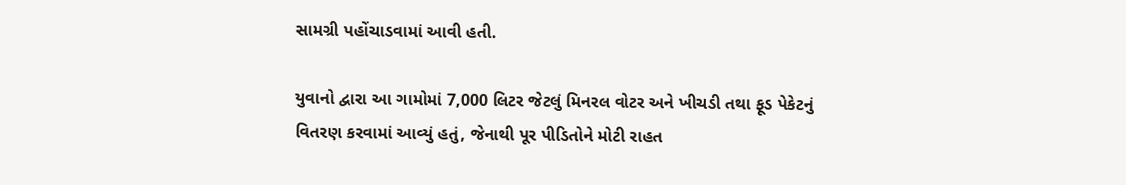સામગ્રી પહોંચાડવામાં આવી હતી.

યુવાનો દ્વારા આ ગામોમાં 7,000 લિટર જેટલું મિનરલ વોટર અને ખીચડી તથા ફૂડ પેકેટનું વિતરણ કરવામાં આવ્યું હતું, જેનાથી પૂર પીડિતોને મોટી રાહત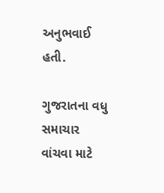અનુભવાઈ હતી.

ગુજરાતના વધુ સમાચાર વાંચવા માટે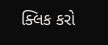ક્લિક કરો